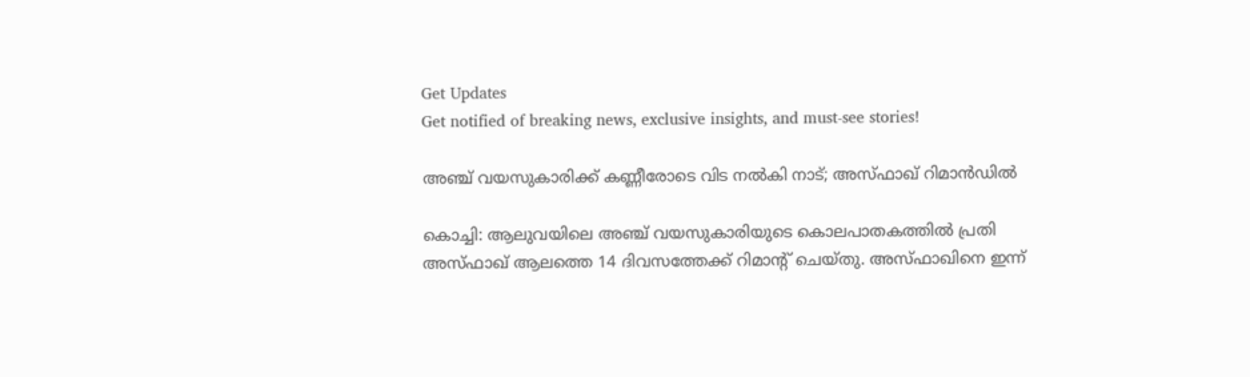Get Updates
Get notified of breaking news, exclusive insights, and must-see stories!

അഞ്ച് വയസുകാരിക്ക് കണ്ണീരോടെ വിട നല്‍കി നാട്; അസ്ഫാഖ് റിമാന്‍ഡില്‍

കൊച്ചി: ആലുവയിലെ അഞ്ച് വയസുകാരിയുടെ കൊലപാതകത്തില്‍ പ്രതി അസ്ഫാഖ് ആലത്തെ 14 ദിവസത്തേക്ക് റിമാന്റ് ചെയ്തു. അസ്ഫാഖിനെ ഇന്ന്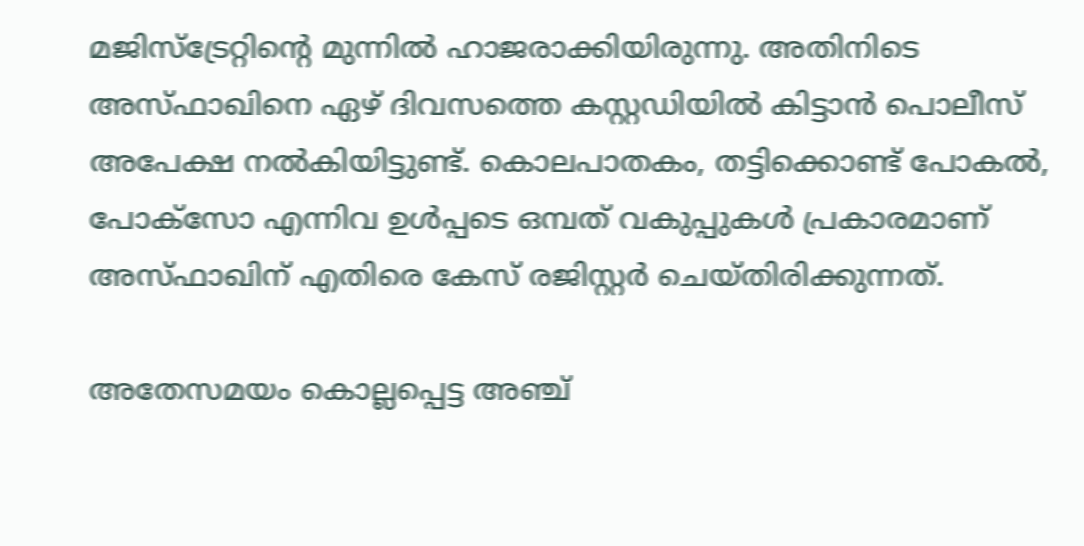മജിസ്‌ട്രേറ്റിന്റെ മുന്നില്‍ ഹാജരാക്കിയിരുന്നു. അതിനിടെ അസ്ഫാഖിനെ ഏഴ് ദിവസത്തെ കസ്റ്റഡിയില്‍ കിട്ടാന്‍ പൊലീസ് അപേക്ഷ നല്‍കിയിട്ടുണ്ട്. കൊലപാതകം, തട്ടിക്കൊണ്ട് പോകല്‍, പോക്‌സോ എന്നിവ ഉള്‍പ്പടെ ഒമ്പത് വകുപ്പുകള്‍ പ്രകാരമാണ് അസ്ഫാഖിന് എതിരെ കേസ് രജിസ്റ്റര്‍ ചെയ്തിരിക്കുന്നത്.

അതേസമയം കൊല്ലപ്പെട്ട അഞ്ച്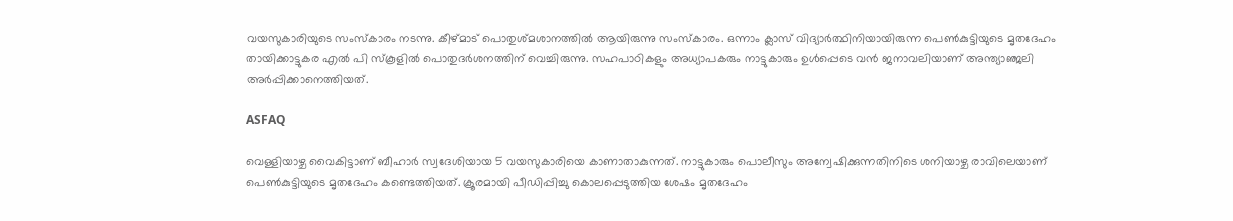വയസുകാരിയുടെ സംസ്‌കാരം നടന്നു. കീഴ്മാട് പൊതുശ്മശാനത്തില്‍ ആയിരുന്നു സംസ്‌കാരം. ഒന്നാം ക്ലാസ് വിദ്യാര്‍ത്ഥിനിയായിരുന്ന പെണ്‍കുട്ടിയുടെ മൃതദേഹം തായിക്കാട്ടുകര എല്‍ പി സ്‌കൂളില്‍ പൊതുദര്‍ശനത്തിന് വെച്ചിരുന്നു. സഹപാഠികളും അധ്യാപകരും നാട്ടുകാരും ഉള്‍പ്പെടെ വന്‍ ജനാവലിയാണ് അന്ത്യാഞ്ജലി അര്‍പ്പിക്കാനെത്തിയത്.

ASFAQ

വെള്ളിയാഴ്ച വൈകിട്ടാണ് ബീഹാര്‍ സ്വദേശിയായ 5 വയസുകാരിയെ കാണാതാകുന്നത്. നാട്ടുകാരും പൊലീസും അന്വേഷിക്കുന്നതിനിടെ ശനിയാഴ്ച രാവിലെയാണ് പെണ്‍കുട്ടിയുടെ മൃതദേഹം കണ്ടെത്തിയത്. ക്രൂരമായി പീഡിപ്പിച്ചു കൊലപ്പെടുത്തിയ ശേഷം മൃതദേഹം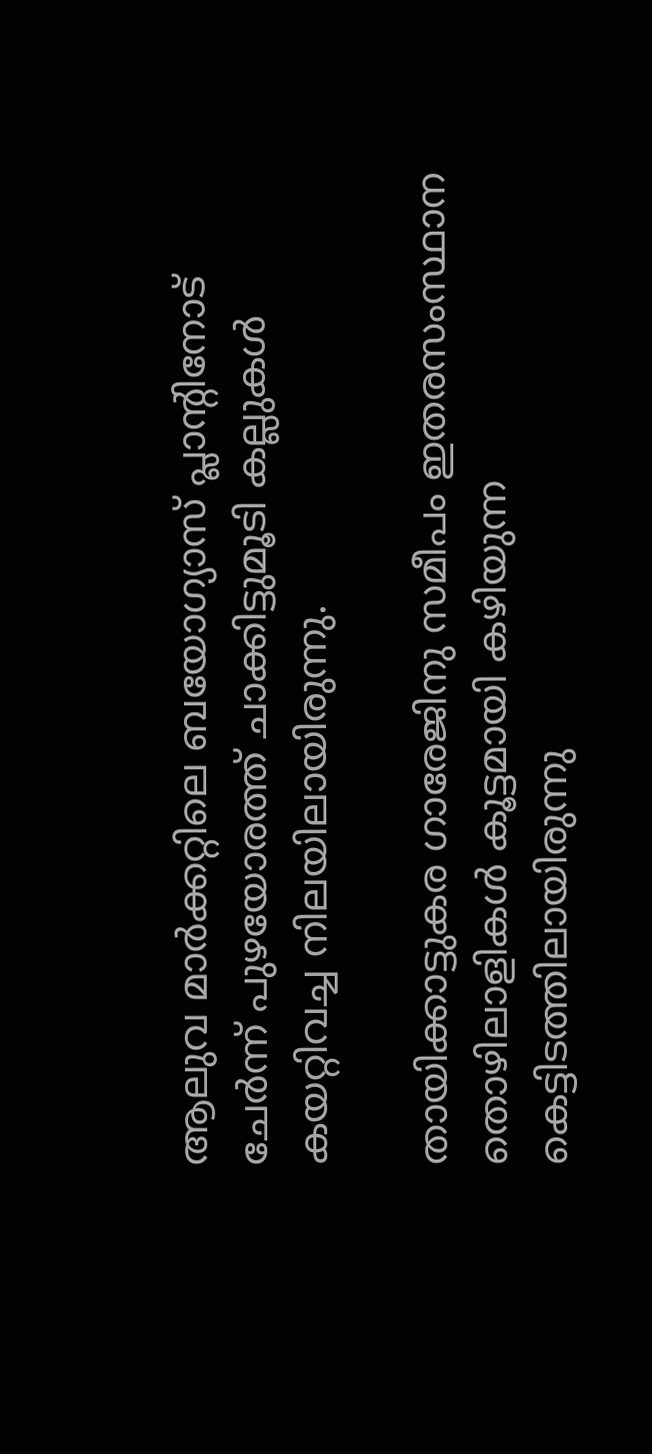ആലുവ മാര്‍ക്കറ്റിലെ ബയോഗ്യാസ് പ്ലാന്റിനോട് ചേര്‍ന്ന് പുഴയോരത്ത് ചാക്കിട്ടുമൂടി കല്ലുകള്‍ കയറ്റിവച്ച നിലയിലായിരുന്നു.

തായിക്കാട്ടുകര ഗാരേജിനു സമീപം ഇതരസംസ്ഥാന തൊഴിലാളികള്‍ കൂട്ടമായി കഴിയുന്ന കെട്ടിടത്തിലായിരുന്നു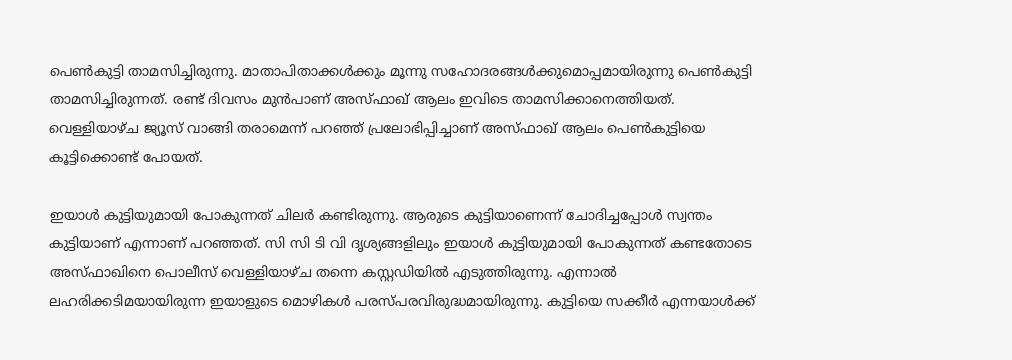പെണ്‍കുട്ടി താമസിച്ചിരുന്നു. മാതാപിതാക്കള്‍ക്കും മൂന്നു സഹോദരങ്ങള്‍ക്കുമൊപ്പമായിരുന്നു പെണ്‍കുട്ടി താമസിച്ചിരുന്നത്. രണ്ട് ദിവസം മുന്‍പാണ് അസ്ഫാഖ് ആലം ഇവിടെ താമസിക്കാനെത്തിയത്. വെള്ളിയാഴ്ച ജ്യൂസ് വാങ്ങി തരാമെന്ന് പറഞ്ഞ് പ്രലോഭിപ്പിച്ചാണ് അസ്ഫാഖ് ആലം പെണ്‍കുട്ടിയെ കൂട്ടിക്കൊണ്ട് പോയത്.

ഇയാള്‍ കുട്ടിയുമായി പോകുന്നത് ചിലര്‍ കണ്ടിരുന്നു. ആരുടെ കുട്ടിയാണെന്ന് ചോദിച്ചപ്പോള്‍ സ്വന്തം കുട്ടിയാണ് എന്നാണ് പറഞ്ഞത്. സി സി ടി വി ദൃശ്യങ്ങളിലും ഇയാള്‍ കുട്ടിയുമായി പോകുന്നത് കണ്ടതോടെ അസ്ഫാഖിനെ പൊലീസ് വെള്ളിയാഴ്ച തന്നെ കസ്റ്റഡിയില്‍ എടുത്തിരുന്നു. എന്നാല്‍ ലഹരിക്കടിമയായിരുന്ന ഇയാളുടെ മൊഴികള്‍ പരസ്പരവിരുദ്ധമായിരുന്നു. കുട്ടിയെ സക്കീര്‍ എന്നയാള്‍ക്ക്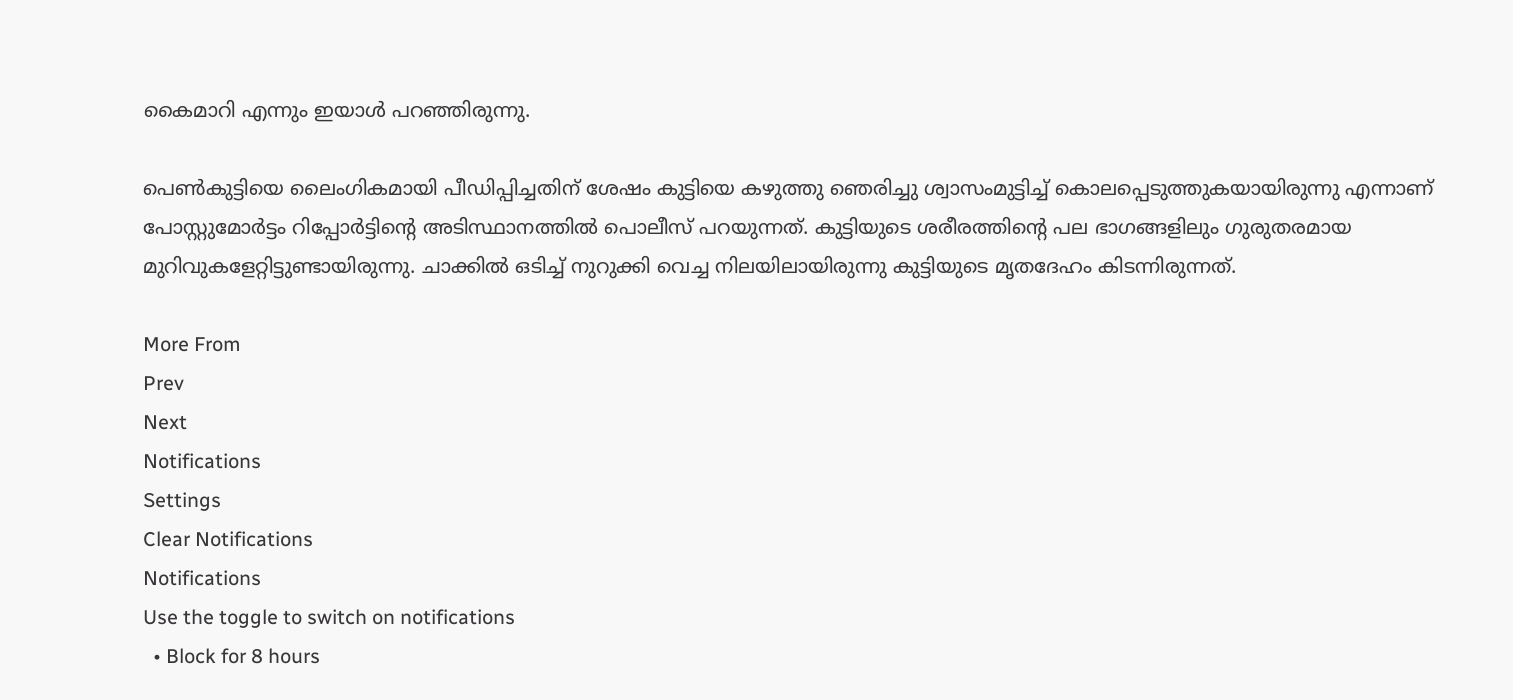കൈമാറി എന്നും ഇയാള്‍ പറഞ്ഞിരുന്നു.

പെണ്‍കുട്ടിയെ ലൈംഗികമായി പീഡിപ്പിച്ചതിന് ശേഷം കുട്ടിയെ കഴുത്തു ഞെരിച്ചു ശ്വാസംമുട്ടിച്ച് കൊലപ്പെടുത്തുകയായിരുന്നു എന്നാണ് പോസ്റ്റുമോര്‍ട്ടം റിപ്പോര്‍ട്ടിന്റെ അടിസ്ഥാനത്തില്‍ പൊലീസ് പറയുന്നത്. കുട്ടിയുടെ ശരീരത്തിന്റെ പല ഭാഗങ്ങളിലും ഗുരുതരമായ മുറിവുകളേറ്റിട്ടുണ്ടായിരുന്നു. ചാക്കില്‍ ഒടിച്ച് നുറുക്കി വെച്ച നിലയിലായിരുന്നു കുട്ടിയുടെ മൃതദേഹം കിടന്നിരുന്നത്.

More From
Prev
Next
Notifications
Settings
Clear Notifications
Notifications
Use the toggle to switch on notifications
  • Block for 8 hours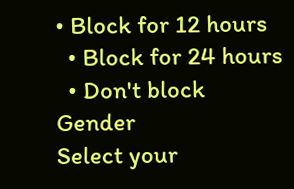• Block for 12 hours
  • Block for 24 hours
  • Don't block
Gender
Select your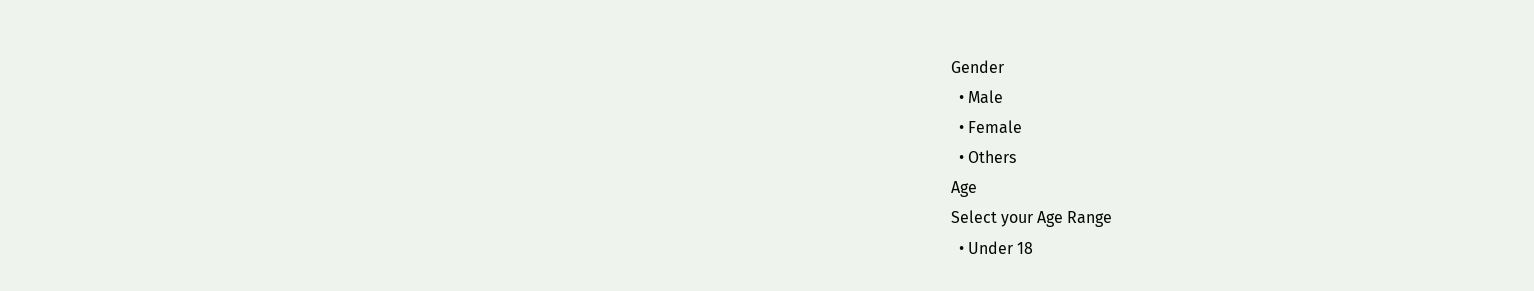Gender
  • Male
  • Female
  • Others
Age
Select your Age Range
  • Under 18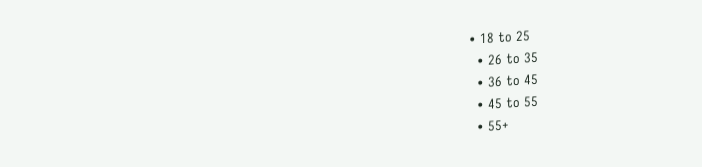• 18 to 25
  • 26 to 35
  • 36 to 45
  • 45 to 55
  • 55+